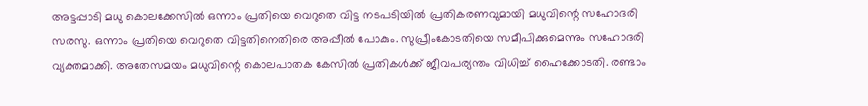അട്ടപ്പാടി മധു കൊലക്കേസിൽ ഒന്നാം പ്രതിയെ വെറുതെ വിട്ട നടപടിയിൽ പ്രതികരണവുമായി മധുവിന്റെ സഹോദരി സരസു. ഒന്നാം പ്രതിയെ വെറുതെ വിട്ടതിനെതിരെ അപ്പീൽ പോകും. സുപ്രീംകോടതിയെ സമീപിക്കുമെന്നും സഹോദരി വ്യക്തമാക്കി. അതേസമയം മധുവിന്റെ കൊലപാതക കേസിൽ പ്രതികൾക്ക് ജീവപര്യന്തം വിധിച്ച് ഹൈക്കോടതി. രണ്ടാം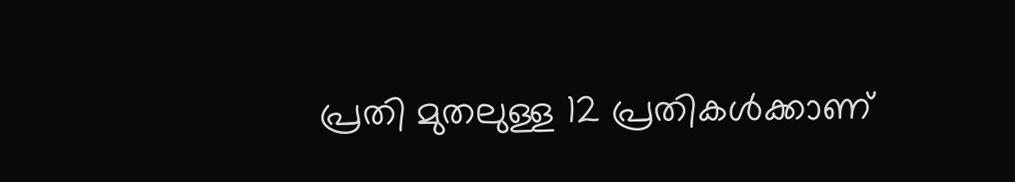പ്രതി മുതലുള്ള 12 പ്രതികൾക്കാണ്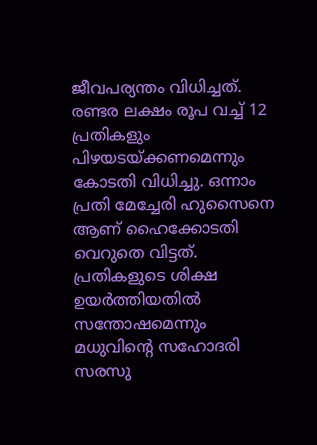ജീവപര്യന്തം വിധിച്ചത്. രണ്ടര ലക്ഷം രൂപ വച്ച് 12 പ്രതികളും പിഴയടയ്ക്കണമെന്നും കോടതി വിധിച്ചു. ഒന്നാം പ്രതി മേച്ചേരി ഹുസൈനെ ആണ് ഹൈക്കോടതി വെറുതെ വിട്ടത്. പ്രതികളുടെ ശിക്ഷ ഉയർത്തിയതിൽ സന്തോഷമെന്നും മധുവിന്റെ സഹോദരി സരസു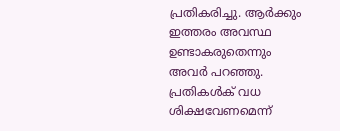പ്രതികരിച്ചു. ആർക്കും ഇത്തരം അവസ്ഥ ഉണ്ടാകരുതെന്നും അവർ പറഞ്ഞു.
പ്രതികൾക് വധ ശിക്ഷവേണമെന്ന്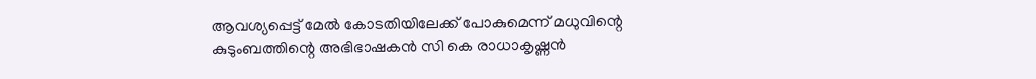ആവശ്യപ്പെട്ട് മേൽ കോടതിയിലേക്ക് പോകുമെന്ന് മധുവിന്റെ കുടുംബത്തിന്റെ അഭിഭാഷകൻ സി കെ രാധാകൃഷ്ണൻ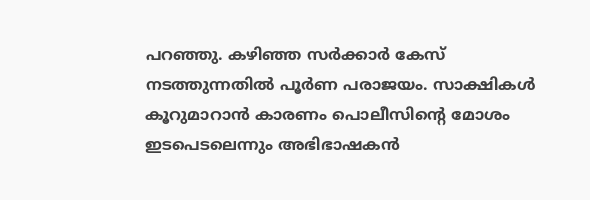പറഞ്ഞു. കഴിഞ്ഞ സർക്കാർ കേസ് നടത്തുന്നതിൽ പൂർണ പരാജയം. സാക്ഷികൾ കൂറുമാറാൻ കാരണം പൊലീസിന്റെ മോശം ഇടപെടലെന്നും അഭിഭാഷകൻ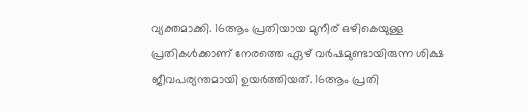വ്യക്തമാക്കി. 16ആം പ്രതിയായ മുനീര് ഒഴികെയുള്ള പ്രതികൾക്കാണ് നേരത്തെ ഏഴ് വർഷമുണ്ടായിരുന്ന ശിക്ഷ ജീവപര്യന്തമായി ഉയർത്തിയത്. 16ആം പ്രതി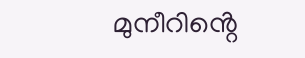മുനീറിൻ്റെ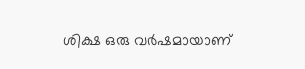ശിക്ഷ ഒരു വർഷമായാണ്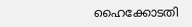ഹൈക്കോടതി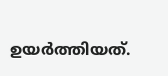ഉയർത്തിയത്.